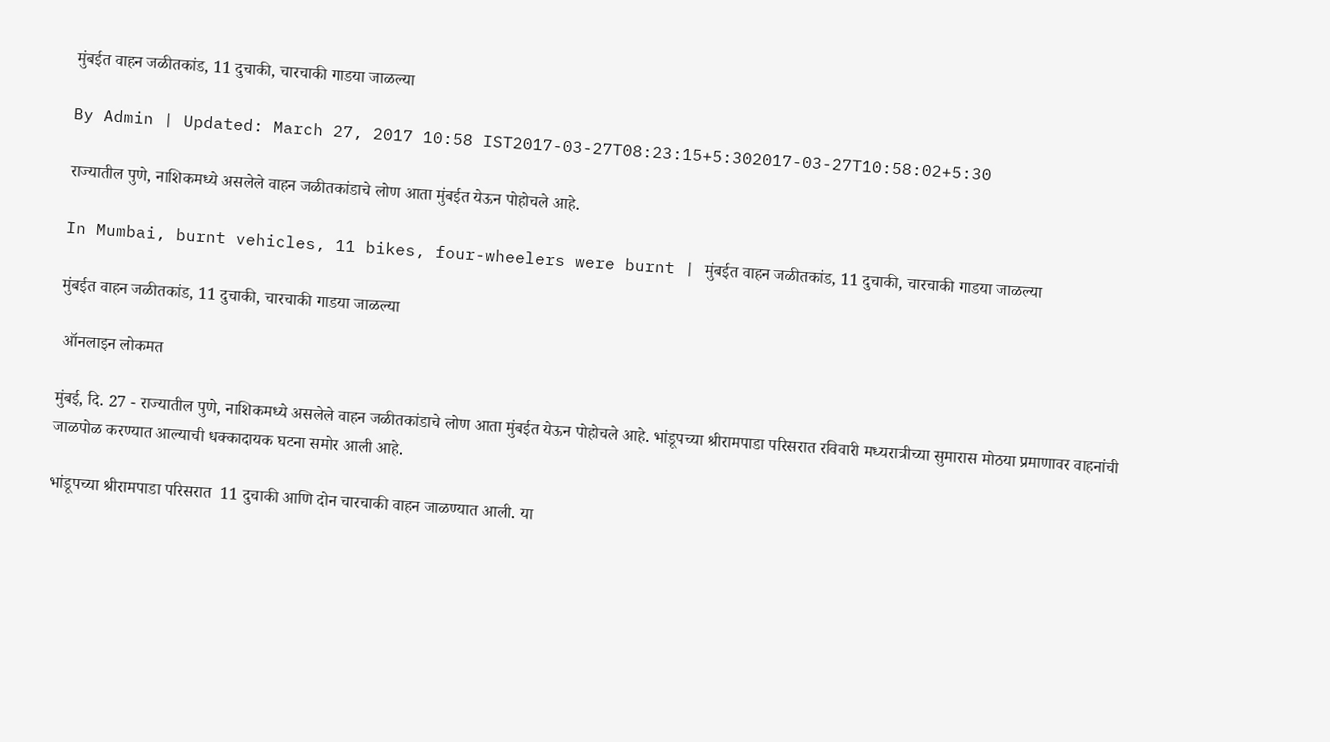मुंबईत वाहन जळीतकांड, 11 दुचाकी, चारचाकी गाडया जाळल्या

By Admin | Updated: March 27, 2017 10:58 IST2017-03-27T08:23:15+5:302017-03-27T10:58:02+5:30

राज्यातील पुणे, नाशिकमध्ये असलेले वाहन जळीतकांडाचे लोण आता मुंबईत येऊन पोहोचले आहे.

In Mumbai, burnt vehicles, 11 bikes, four-wheelers were burnt | मुंबईत वाहन जळीतकांड, 11 दुचाकी, चारचाकी गाडया जाळल्या

मुंबईत वाहन जळीतकांड, 11 दुचाकी, चारचाकी गाडया जाळल्या

 ऑनलाइन लोकमत

मुंबई, दि. 27 - राज्यातील पुणे, नाशिकमध्ये असलेले वाहन जळीतकांडाचे लोण आता मुंबईत येऊन पोहोचले आहे. भांडूपच्या श्रीरामपाडा परिसरात रविवारी मध्यरात्रीच्या सुमारास मोठया प्रमाणावर वाहनांची जाळपोळ करण्यात आल्याची धक्कादायक घटना समोर आली आहे.

भांडूपच्या श्रीरामपाडा परिसरात  11 दुचाकी आणि दोन चारचाकी वाहन जाळण्यात आली. या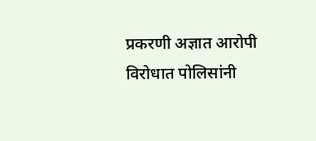प्रकरणी अज्ञात आरोपी विरोधात पोलिसांनी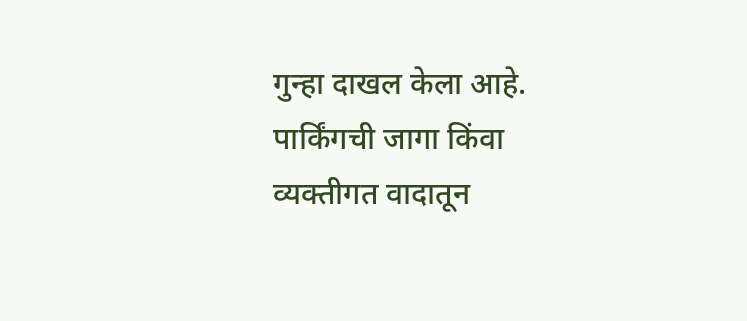गुन्हा दाखल केला आहे. पार्किंगची जागा किंवा व्यक्तीगत वादातून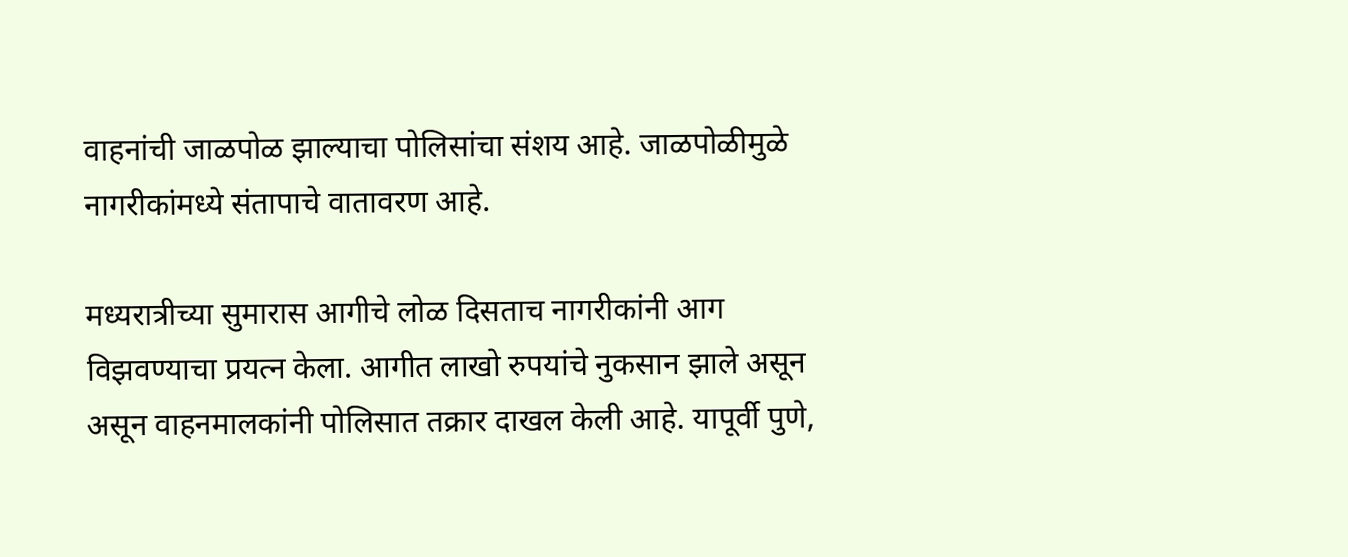वाहनांची जाळपोळ झाल्याचा पोलिसांचा संशय आहे. जाळपोळीमुळे नागरीकांमध्ये संतापाचे वातावरण आहे.

मध्यरात्रीच्या सुमारास आगीचे लोळ दिसताच नागरीकांनी आग विझवण्याचा प्रयत्न केला. आगीत लाखो रुपयांचे नुकसान झाले असून असून वाहनमालकांनी पोलिसात तक्रार दाखल केली आहे. यापूर्वी पुणे,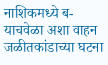नाशिकमध्ये ब-याचवेळा अशा वाहन जळीतकांडाच्या घटना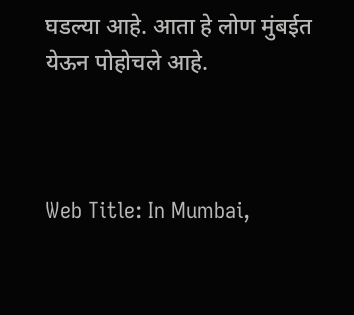घडल्या आहे. आता हे लोण मुंबईत येऊन पोहोचले आहे.



Web Title: In Mumbai,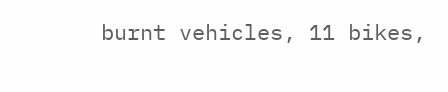burnt vehicles, 11 bikes,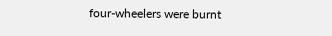four-wheelers were burnt